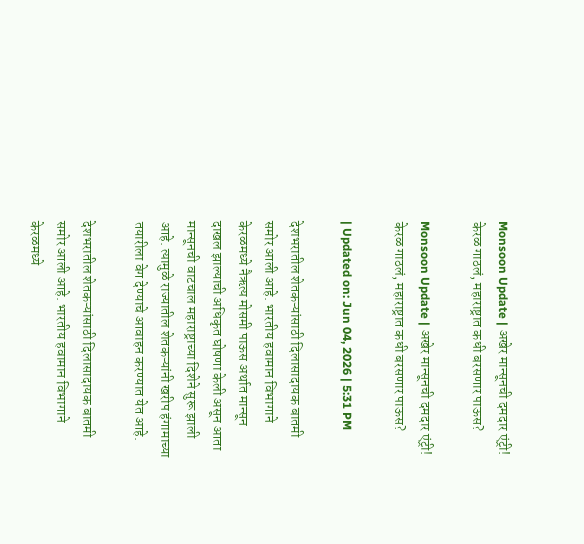Monsoon Update | अखेर मान्सूनची दमदार एंट्री! केरळ गाठलं, महाराष्ट्रात कधी बरसणार पाऊस?

Monsoon Update | अखेर मान्सूनची दमदार एंट्री! केरळ गाठलं, महाराष्ट्रात कधी बरसणार पाऊस?

| Updated on: Jun 04, 2026 | 5:31 PM

देशभरातील शेतकऱ्यांसाठी दिलासादायक बातमी समोर आली आहे. भारतीय हवामान विभागाने केरळमध्ये नैऋत्य मोसमी पाऊस अर्थात मान्सून दाखल झाल्याची अधिकृत घोषणा केली असून आता मान्सूनची वाटचाल महाराष्ट्राच्या दिशेने सुरू झाली आहे. त्यामुळे राज्यातील शेतकऱ्यांनी खरीप हंगामाच्या तयारीला वेग देण्याचे आवाहन करण्यात येत आहे.

देशभरातील शेतकऱ्यांसाठी दिलासादायक बातमी समोर आली आहे. भारतीय हवामान विभागाने केरळमध्ये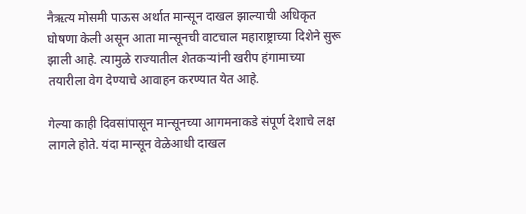नैऋत्य मोसमी पाऊस अर्थात मान्सून दाखल झाल्याची अधिकृत घोषणा केली असून आता मान्सूनची वाटचाल महाराष्ट्राच्या दिशेने सुरू झाली आहे. त्यामुळे राज्यातील शेतकऱ्यांनी खरीप हंगामाच्या तयारीला वेग देण्याचे आवाहन करण्यात येत आहे.

गेल्या काही दिवसांपासून मान्सूनच्या आगमनाकडे संपूर्ण देशाचे लक्ष लागले होते. यंदा मान्सून वेळेआधी दाखल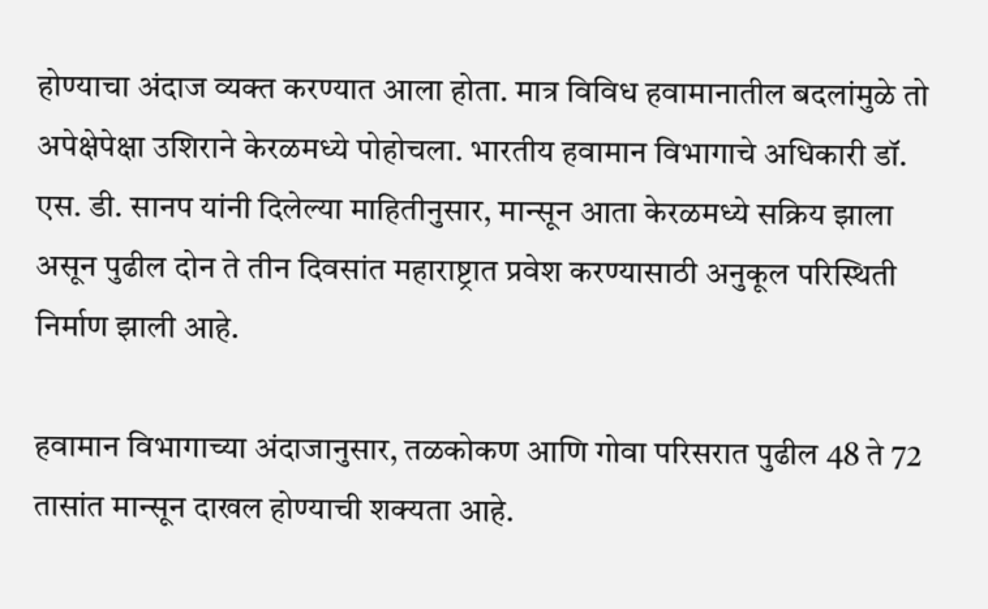होण्याचा अंदाज व्यक्त करण्यात आला होता. मात्र विविध हवामानातील बदलांमुळे तो अपेक्षेपेक्षा उशिराने केरळमध्ये पोहोचला. भारतीय हवामान विभागाचे अधिकारी डॉ. एस. डी. सानप यांनी दिलेल्या माहितीनुसार, मान्सून आता केरळमध्ये सक्रिय झाला असून पुढील दोन ते तीन दिवसांत महाराष्ट्रात प्रवेश करण्यासाठी अनुकूल परिस्थिती निर्माण झाली आहे.

हवामान विभागाच्या अंदाजानुसार, तळकोकण आणि गोवा परिसरात पुढील 48 ते 72 तासांत मान्सून दाखल होण्याची शक्यता आहे.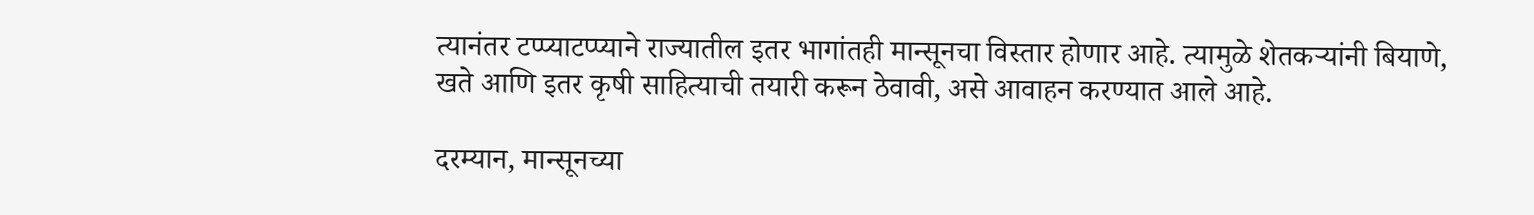त्यानंतर टप्प्याटप्प्याने राज्यातील इतर भागांतही मान्सूनचा विस्तार होणार आहे. त्यामुळे शेतकऱ्यांनी बियाणे, खते आणि इतर कृषी साहित्याची तयारी करून ठेवावी, असे आवाहन करण्यात आले आहे.

दरम्यान, मान्सूनच्या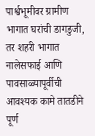पार्श्वभूमीवर ग्रामीण भागात घरांची डागडुजी, तर शहरी भागात नालेसफाई आणि पावसाळ्यापूर्वीची आवश्यक कामे तातडीने पूर्ण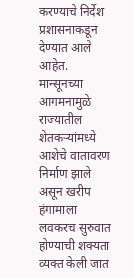करण्याचे निर्देश प्रशासनाकडून देण्यात आले आहेत. मान्सूनच्या आगमनामुळे राज्यातील शेतकऱ्यांमध्ये आशेचे वातावरण निर्माण झाले असून खरीप हंगामाला लवकरच सुरुवात होण्याची शक्यता व्यक्त केली जात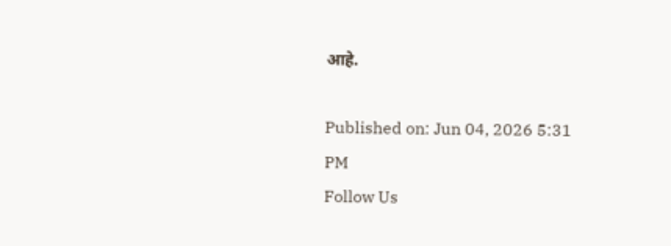आहे.

Published on: Jun 04, 2026 5:31 PM
Follow Us